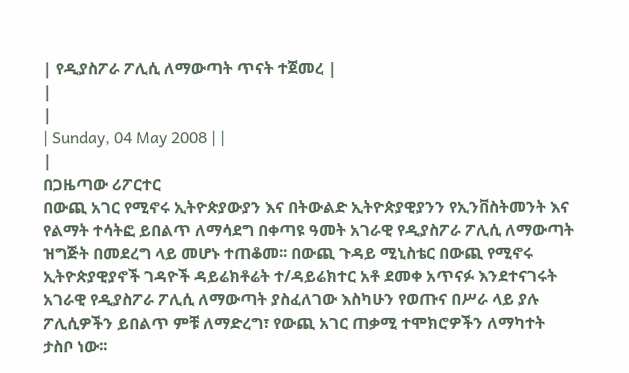| የዲያስፖራ ፖሊሲ ለማውጣት ጥናት ተጀመረ |
|
|
| Sunday, 04 May 2008 | |
|
በጋዜጣው ሪፖርተር
በውጪ አገር የሚኖሩ ኢትዮጵያውያን እና በትውልድ ኢትዮጵያዊያንን የኢንቨስትመንት እና የልማት ተሳትፎ ይበልጥ ለማሳደግ በቀጣዩ ዓመት አገራዊ የዲያስፖራ ፖሊሲ ለማውጣት ዝግጅት በመደረግ ላይ መሆኑ ተጠቆመ፡፡ በውጪ ጉዳይ ሚኒስቴር በውጪ የሚኖሩ ኢትዮጵያዊያኖች ገዳዮች ዳይሬክቶሬት ተ/ዳይሬክተር አቶ ደመቀ አጥናፉ እንደተናገሩት አገራዊ የዲያስፖራ ፖሊሲ ለማውጣት ያስፈለገው እስካሁን የወጡና በሥራ ላይ ያሉ ፖሊሲዎችን ይበልጥ ምቹ ለማድረግ፣ የውጪ አገር ጠቃሚ ተሞክሮዎችን ለማካተት ታስቦ ነው፡፡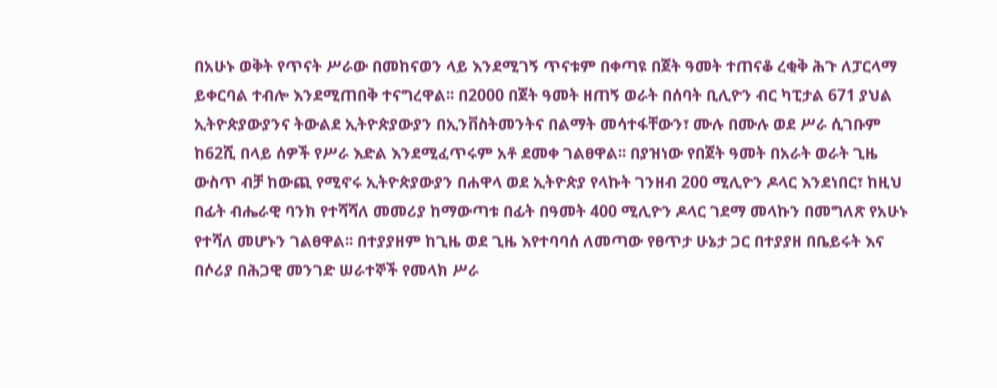በአሁኑ ወቅት የጥናት ሥራው በመከናወን ላይ እንደሚገኝ ጥናቱም በቀጣዩ በጀት ዓመት ተጠናቆ ረቂቅ ሕጉ ለፓርላማ ይቀርባል ተብሎ እንደሚጠበቅ ተናግረዋል፡፡ በ2000 በጀት ዓመት ዘጠኝ ወራት በሰባት ቢሊዮን ብር ካፒታል 671 ያህል ኢትዮጵያውያንና ትውልደ ኢትዮጵያውያን በኢንቨስትመንትና በልማት መሳተፋቸውን፣ ሙሉ በሙሉ ወደ ሥራ ሲገቡም ከ62ሺ በላይ ሰዎች የሥራ እድል እንደሚፈጥሩም አቶ ደመቀ ገልፀዋል፡፡ በያዝነው የበጀት ዓመት በአራት ወራት ጊዜ ውስጥ ብቻ ከውጪ የሚኖሩ ኢትዮጵያውያን በሐዋላ ወደ ኢትዮጵያ የላኩት ገንዘብ 200 ሚሊዮን ዶላር እንደነበር፣ ከዚህ በፊት ብሔራዊ ባንክ የተሻሻለ መመሪያ ከማውጣቱ በፊት በዓመት 400 ሚሊዮን ዶላር ገደማ መላኩን በመግለጽ የአሁኑ የተሻለ መሆኑን ገልፀዋል፡፡ በተያያዘም ከጊዜ ወደ ጊዜ እየተባባሰ ለመጣው የፀጥታ ሁኔታ ጋር በተያያዘ በቤይሩት እና በሶሪያ በሕጋዊ መንገድ ሠራተኞች የመላክ ሥራ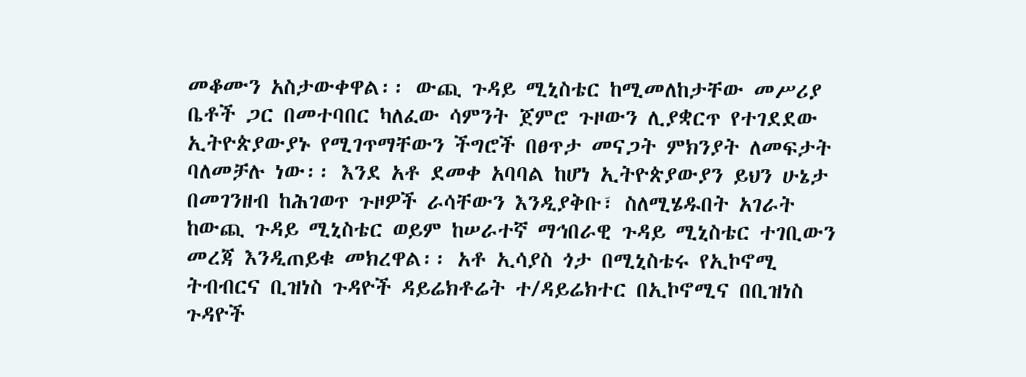መቆሙን አስታውቀዋል፡፡ ውጪ ጉዳይ ሚኒስቴር ከሚመለከታቸው መሥሪያ ቤቶች ጋር በመተባበር ካለፈው ሳምንት ጀምሮ ጉዞውን ሊያቋርጥ የተገደደው ኢትዮጵያውያኑ የሚገጥማቸውን ችግሮች በፀጥታ መናጋት ምክንያት ለመፍታት ባለመቻሉ ነው፡፡ እንደ አቶ ደመቀ አባባል ከሆነ ኢትዮጵያውያን ይህን ሁኔታ በመገንዘብ ከሕገወጥ ጉዞዎች ራሳቸውን እንዲያቅቡ፣ ስለሚሄዱበት አገራት ከውጪ ጉዳይ ሚኒስቴር ወይም ከሠራተኛ ማኅበራዊ ጉዳይ ሚኒስቴር ተገቢውን መረጃ እንዲጠይቁ መክረዋል፡፡ አቶ ኢሳያስ ጎታ በሚኒስቴሩ የኢኮኖሚ ትብብርና ቢዝነስ ጉዳዮች ዳይሬክቶሬት ተ/ዳይሬክተር በኢኮኖሚና በቢዝነስ ጉዳዮች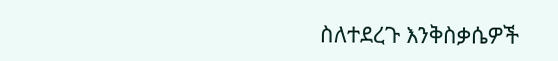ስለተደረጉ እንቅስቃሴዎች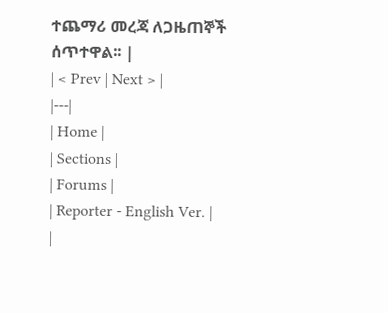ተጨማሪ መረጃ ለጋዜጠኞች ሰጥተዋል፡፡ |
| < Prev | Next > |
|---|
| Home |
| Sections |
| Forums |
| Reporter - English Ver. |
|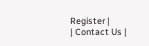Register |
| Contact Us |